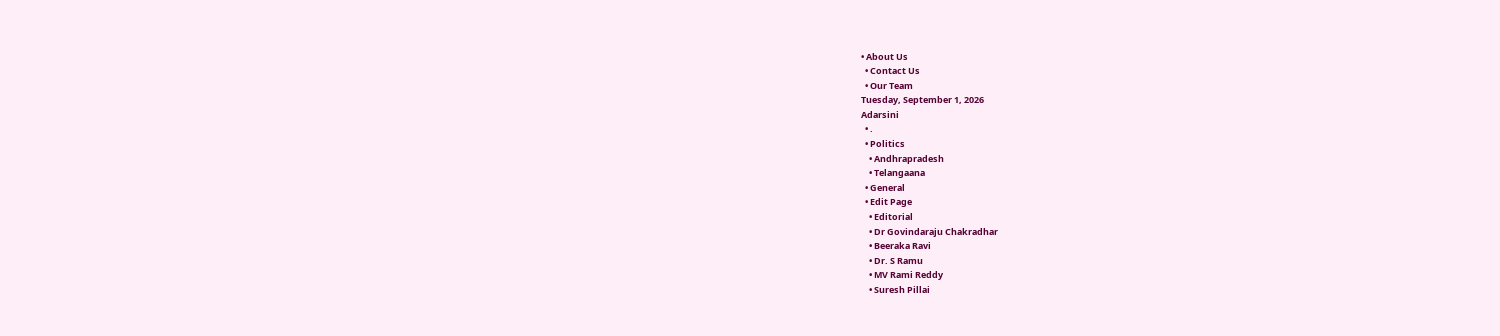• About Us
  • Contact Us
  • Our Team
Tuesday, September 1, 2026
Adarsini
  • .
  • Politics
    • Andhrapradesh
    • Telangaana
  • General
  • Edit Page
    • Editorial
    • Dr Govindaraju Chakradhar
    • Beeraka Ravi
    • Dr. S Ramu
    • MV Rami Reddy
    • Suresh Pillai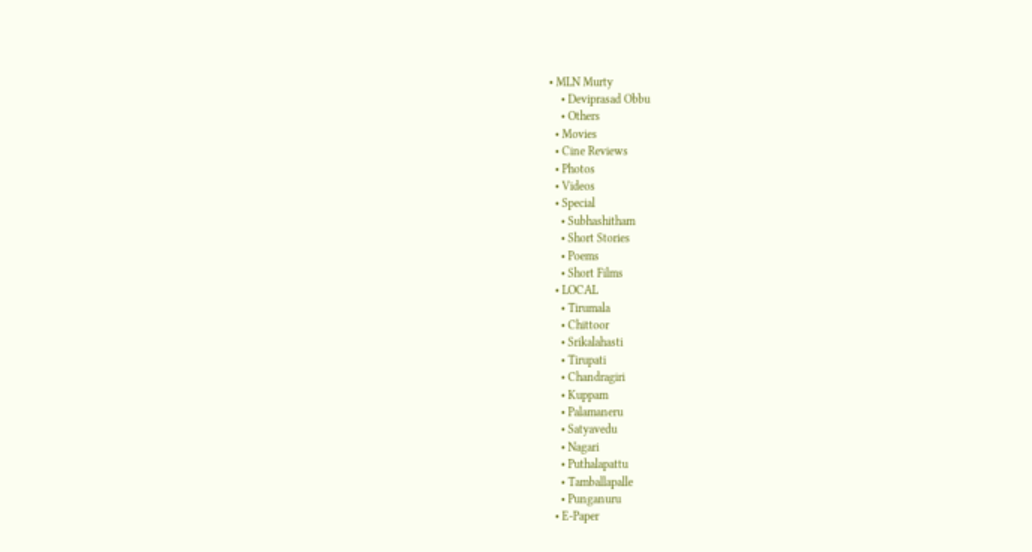• MLN Murty
    • Deviprasad Obbu
    • Others
  • Movies
  • Cine Reviews
  • Photos
  • Videos
  • Special
    • Subhashitham
    • Short Stories
    • Poems
    • Short Films
  • LOCAL
    • Tirumala
    • Chittoor
    • Srikalahasti
    • Tirupati
    • Chandragiri
    • Kuppam
    • Palamaneru
    • Satyavedu
    • Nagari
    • Puthalapattu
    • Tamballapalle
    • Punganuru
  • E-Paper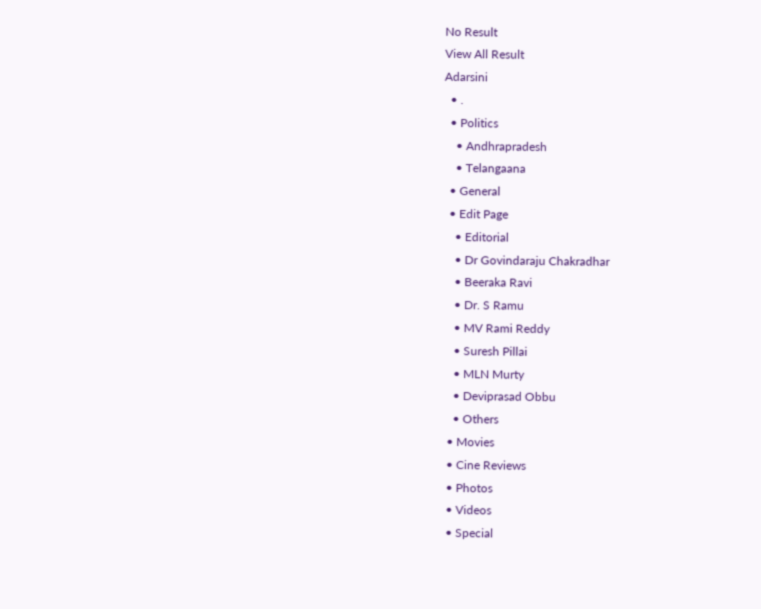No Result
View All Result
Adarsini
  • .
  • Politics
    • Andhrapradesh
    • Telangaana
  • General
  • Edit Page
    • Editorial
    • Dr Govindaraju Chakradhar
    • Beeraka Ravi
    • Dr. S Ramu
    • MV Rami Reddy
    • Suresh Pillai
    • MLN Murty
    • Deviprasad Obbu
    • Others
  • Movies
  • Cine Reviews
  • Photos
  • Videos
  • Special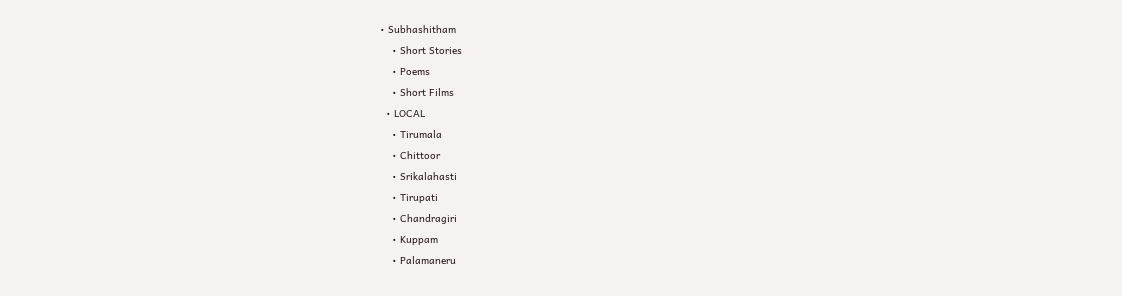• Subhashitham
    • Short Stories
    • Poems
    • Short Films
  • LOCAL
    • Tirumala
    • Chittoor
    • Srikalahasti
    • Tirupati
    • Chandragiri
    • Kuppam
    • Palamaneru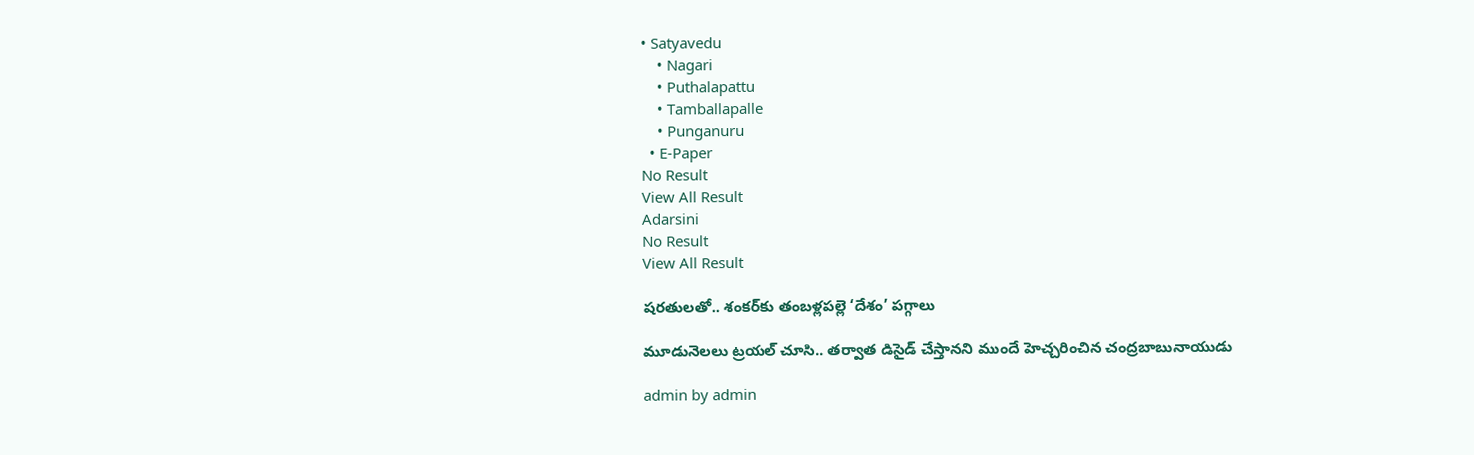• Satyavedu
    • Nagari
    • Puthalapattu
    • Tamballapalle
    • Punganuru
  • E-Paper
No Result
View All Result
Adarsini
No Result
View All Result

షరతులతో.. శంకర్‌కు తంబళ్లపల్లె ‘దేశం’ పగ్గాలు

మూడునెలలు ట్రయల్ చూసి.. తర్వాత డిసైడ్ చేస్తానని ముందే హెచ్చరించిన చంద్రబాబునాయుడు

admin by admin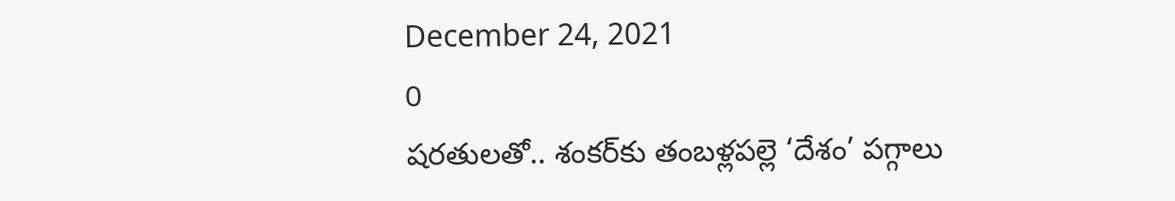December 24, 2021
0
షరతులతో.. శంకర్‌కు తంబళ్లపల్లె ‘దేశం’ పగ్గాలు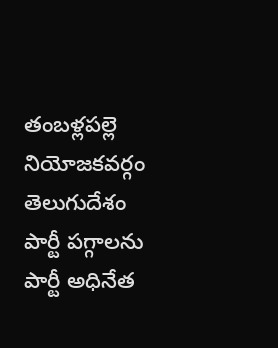తంబళ్లపల్లె నియోజకవర్గం తెలుగుదేశం పార్టీ పగ్గాలను పార్టీ అధినేత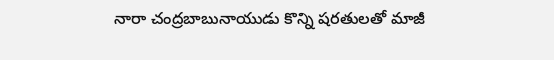నారా చంద్రబాబునాయుడు కొన్ని షరతులతో మాజీ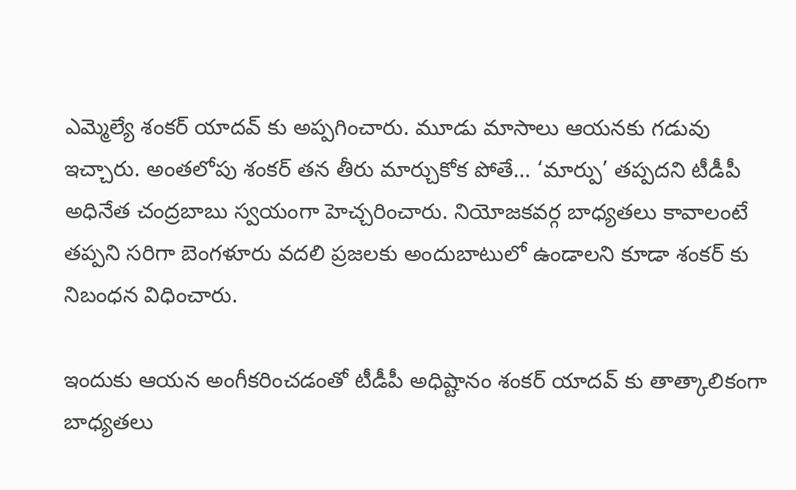ఎమ్మెల్యే శంకర్ యాదవ్ కు అప్పగించారు. మూడు మాసాలు ఆయనకు గడువు ఇచ్చారు. అంతలోపు శంకర్ తన తీరు మార్చుకోక పోతే… ‘మార్పు’ తప్పదని టీడీపీ అధినేత చంద్రబాబు స్వయంగా హెచ్చరించారు. నియోజకవర్గ బాధ్యతలు కావాలంటే తప్పని సరిగా బెంగళూరు వదలి ప్రజలకు అందుబాటులో ఉండాలని కూడా శంకర్ కు నిబంధన విధించారు.

ఇందుకు ఆయన అంగీకరించడంతో టీడీపీ అధిష్టానం శంకర్ యాదవ్ కు తాత్కాలికంగా బాధ్యతలు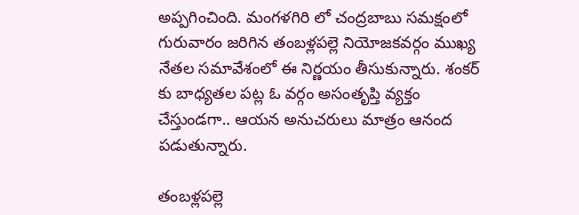అప్పగించింది. మంగళగిరి లో చంద్రబాబు సమక్షంలో గురువారం జరిగిన తంబళ్లపల్లె నియోజకవర్గం ముఖ్య నేతల సమావేశంలో ఈ నిర్ణయం తీసుకున్నారు. శంకర్ కు బాధ్యతల పట్ల ఓ వర్గం అసంతృప్తి వ్యక్తం చేస్తుండగా.. ఆయన అనుచరులు మాత్రం ఆనంద పడుతున్నారు.

తంబళ్లపల్లె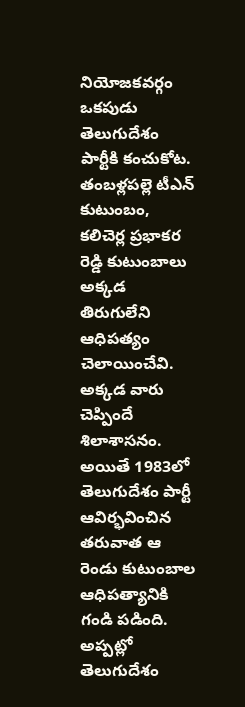నియోజకవర్గం ఒకపుడు తెలుగుదేశం పార్టీకి కంచుకోట. తంబళ్లపల్లె టీఎన్ కుటుంబం, కలిచెర్ల ప్రభాకర రెడ్డి కుటుంబాలు అక్కడ తిరుగులేని ఆధిపత్యం చెలాయించేవి. అక్కడ వారు చెప్పిందే శిలాశాసనం. అయితే 1983లో తెలుగుదేశం పార్టీ ఆవిర్భవించిన తరువాత ఆ రెండు కుటుంబాల ఆధిపత్యానికి గండి పడింది. అప్పట్లో తెలుగుదేశం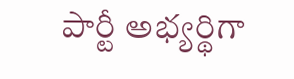పార్టీ అభ్యర్థిగా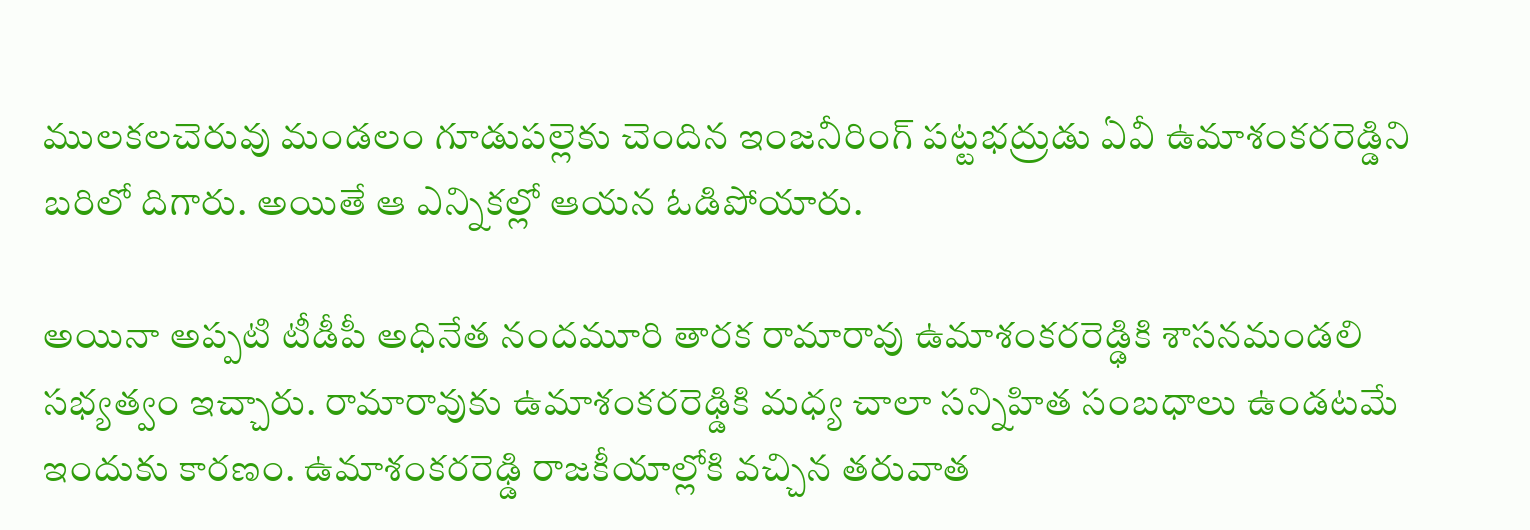ములకలచెరువు మండలం గూడుపల్లెకు చెందిన ఇంజనీరింగ్ పట్టభద్రుడు ఏవీ ఉమాశంకరరెడ్డిని బరిలో దిగారు. అయితే ఆ ఎన్నికల్లో ఆయన ఓడిపోయారు.

అయినా అప్పటి టీడీపీ అధినేత నందమూరి తారక రామారావు ఉమాశంకరరెడ్ఢికి శాసనమండలి సభ్యత్వం ఇచ్చారు. రామారావుకు ఉమాశంకరరెఢ్డికి మధ్య చాలా సన్నిహిత సంబధాలు ఉండటమే ఇందుకు కారణం. ఉమాశంకరరెఢ్డి రాజకీయాల్లోకి వచ్చిన తరువాత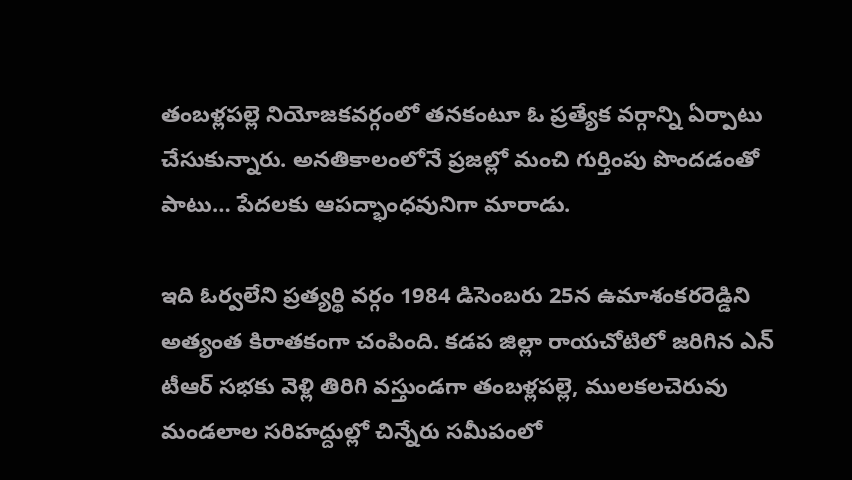తంబళ్లపల్లె నియోజకవర్గంలో తనకంటూ ఓ ప్రత్యేక వర్గాన్ని ఏర్పాటు చేసుకున్నారు. అనతికాలంలోనే ప్రజల్లో మంచి గుర్తింపు పొందడంతో పాటు… పేదలకు ఆపద్భాంధవునిగా మారాడు.

ఇది ఓర్వలేని ప్రత్యర్థి వర్గం 1984 డిసెంబరు 25న ఉమాశంకరరెడ్డిని అత్యంత కిరాతకంగా చంపింది. కడప జిల్లా రాయచోటిలో జరిగిన ఎన్ టీఆర్ సభకు వెళ్లి తిరిగి వస్తుండగా తంబళ్లపల్లె, ములకలచెరువు మండలాల సరిహద్దుల్లో చిన్నేరు సమీపంలో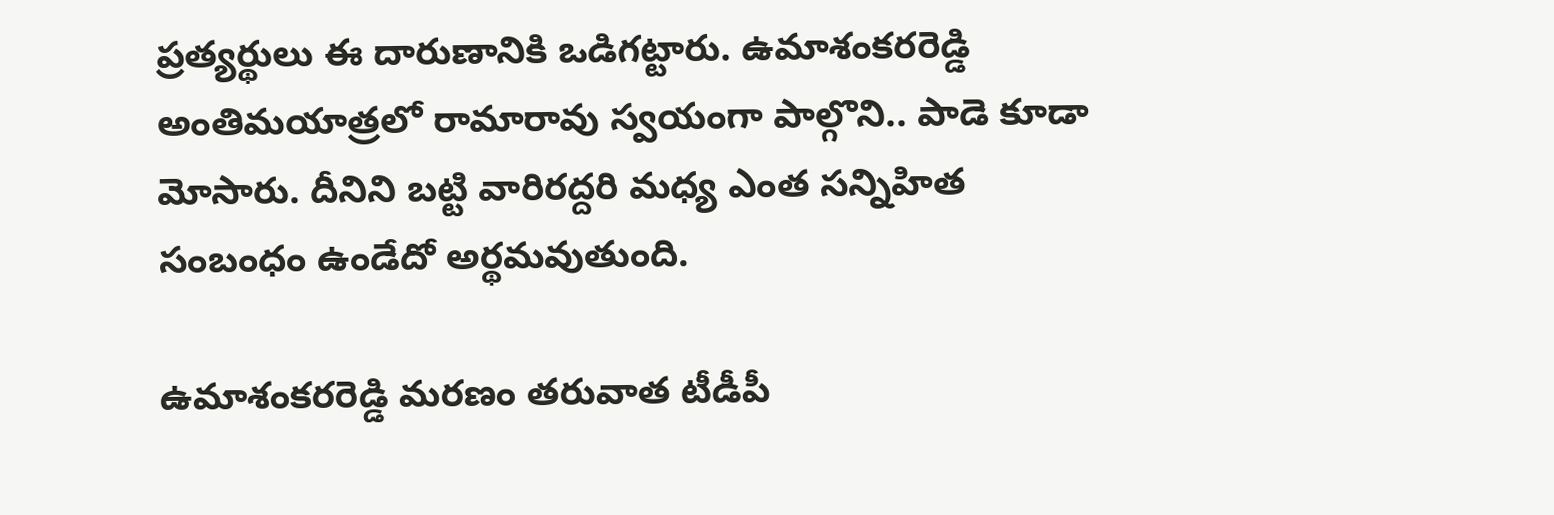ప్రత్యర్థులు ఈ దారుణానికి ఒడిగట్టారు. ఉమాశంకరరెడ్డి అంతిమయాత్రలో రామారావు స్వయంగా పాల్గొని.. పాడె కూడా మోసారు. దీనిని బట్టి వారిరద్దరి మధ్య ఎంత సన్నిహిత సంబంధం ఉండేదో అర్థమవుతుంది.

ఉమాశంకరరెడ్డి మరణం తరువాత టీడీపీ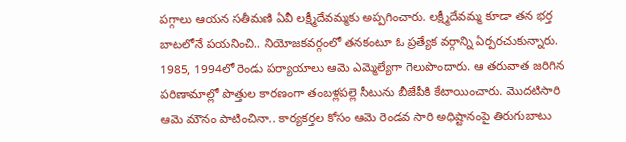పగ్గాలు ఆయన సతీమణి ఏవీ లక్ష్మీదేవమ్మకు అప్పగించారు. లక్ష్మీదేవమ్మ కూడా తన భర్త బాటలోనే పయనించి.. నియోజకవర్గంలో తనకంటూ ఓ ప్రత్యేక వర్గాన్ని ఏర్పరచుకున్నారు. 1985, 1994లో రెండు పర్యాయాలు ఆమె ఎమ్మెల్యేగా గెలుపొందారు. ఆ తరువాత జరిగిన పరిణామాల్లో పొత్తుల కారణంగా తంబళ్లపల్లె సీటును బీజేపీకి కేటాయించారు. మొదటిసారి ఆమె మౌనం పాటించినా.. కార్యకర్తల కోసం ఆమె రెండవ సారి అధిష్టానంపై తిరుగుబాటు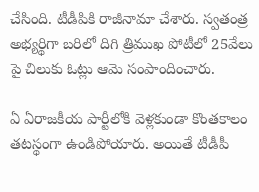చేసింది. టీడీపికి రాజీనామా చేశారు. స్వతంత్ర అభ్యర్థిగా బరిలో దిగి త్రిముఖ పోటీలో 25వేలు పై చిలుకు ఓట్లు ఆమె సంపాందించారు.

ఏ ఏరాజకీయ పార్టీలోకి వెళ్లకుండా కొంతకాలం తటస్థంగా ఉండిపోయారు. అయితే టీడీపీ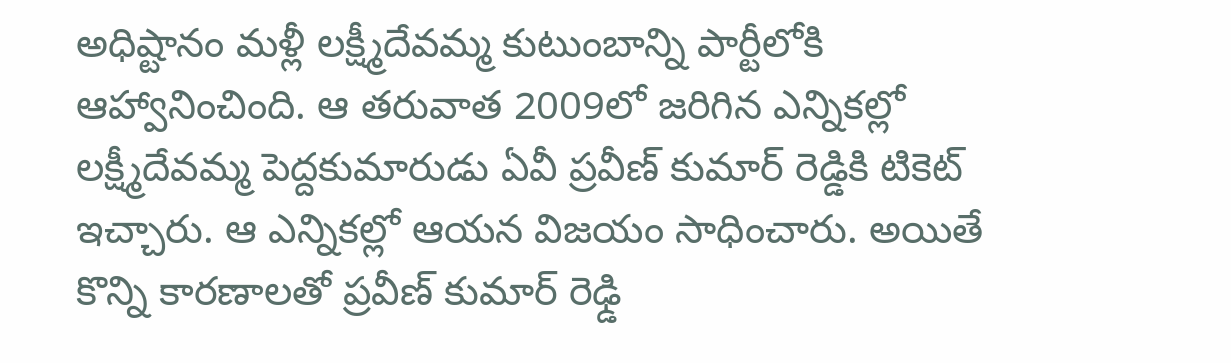అధిష్టానం మళ్లీ లక్ష్మీదేవమ్మ కుటుంబాన్ని పార్టీలోకి ఆహ్వానించింది. ఆ తరువాత 2009లో జరిగిన ఎన్నికల్లో లక్ష్మీదేవమ్మ పెద్దకుమారుడు ఏవీ ప్రవీణ్ కుమార్ రెడ్డికి టికెట్ ఇచ్చారు. ఆ ఎన్నికల్లో ఆయన విజయం సాధించారు. అయితే కొన్ని కారణాలతో ప్రవీణ్ కుమార్ రెఢ్డి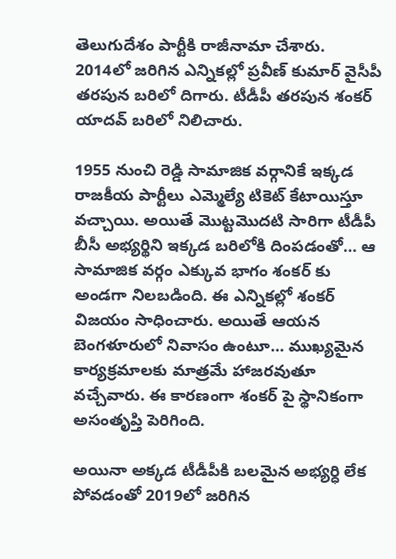తెలుగుదేశం పార్టీకి రాజీనామా చేశారు. 2014లో జరిగిన ఎన్నికల్లో ప్రవీణ్ కుమార్ వైసీపీ తరపున బరిలో దిగారు. టీడీపీ తరపున శంకర్ యాదవ్ బరిలో నిలిచారు.

1955 నుంచి రెడ్డి సామాజిక వర్గానికే ఇక్కడ రాజకీయ పార్టీలు ఎమ్మెల్యే టికెట్ కేటాయిస్తూ వచ్చాయి. అయితే మొట్టమొదటి సారిగా టీడీపీ బీసీ అభ్యర్థిని ఇక్కడ బరిలోకి దింపడంతో… ఆ సామాజిక వర్గం ఎక్కువ భాగం శంకర్ కు అండగా నిలబడింది. ఈ ఎన్నికల్లో శంకర్ విజయం సాధించారు. అయితే ఆయన బెంగళూరులో నివాసం ఉంటూ… ముఖ్యమైన కార్యక్రమాలకు మాత్రమే హాజరవుతూ వచ్చేవారు. ఈ కారణంగా శంకర్ పై స్థానికంగా అసంతృప్తి పెరిగింది.

అయినా అక్కడ టీడీపీకి బలమైన అభ్యర్ధి లేక పోవడంతో 2019లో జరిగిన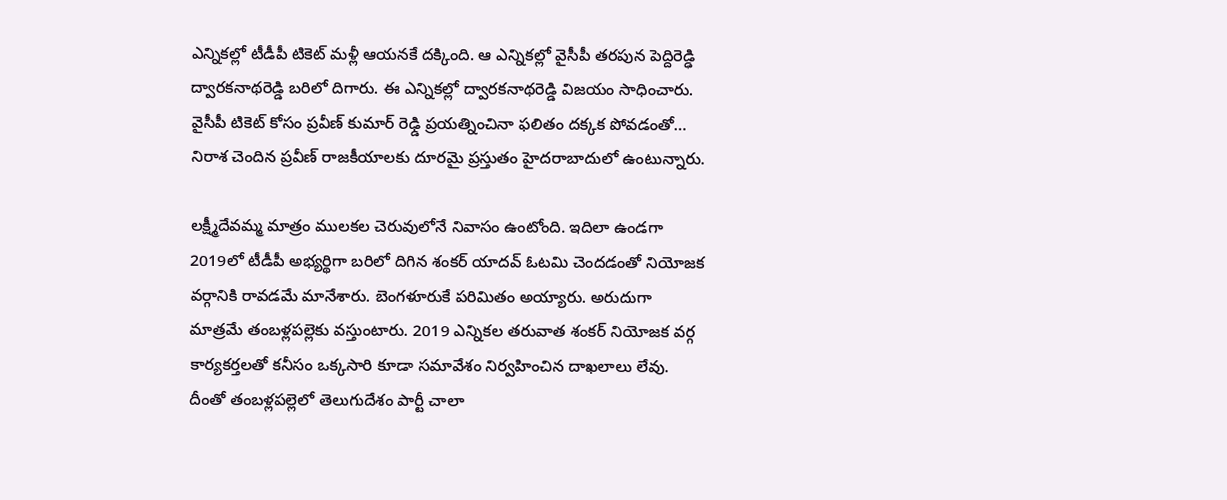ఎన్నికల్లో టీడీపీ టికెట్ మళ్లీ ఆయనకే దక్కింది. ఆ ఎన్నికల్లో వైసీపీ తరపున పెద్దిరెడ్ఢి ద్వారకనాథరెడ్డి బరిలో దిగారు. ఈ ఎన్నికల్లో ద్వారకనాథరెడ్డి విజయం సాధించారు. వైసీపీ టికెట్ కోసం ప్రవీణ్ కుమార్ రెఢ్డి ప్రయత్నించినా ఫలితం దక్కక పోవడంతో… నిరాశ చెందిన ప్రవీణ్ రాజకీయాలకు దూరమై ప్రస్తుతం హైదరాబాదులో ఉంటున్నారు.

లక్ష్మీదేవమ్మ మాత్రం ములకల చెరువులోనే నివాసం ఉంటోంది. ఇదిలా ఉండగా 2019లో టీడీపీ అభ్యర్థిగా బరిలో దిగిన శంకర్ యాదవ్ ఓటమి చెందడంతో నియోజక వర్గానికి రావడమే మానేశారు. బెంగళూరుకే పరిమితం అయ్యారు. అరుదుగా మాత్రమే తంబళ్లపల్లెకు వస్తుంటారు. 2019 ఎన్నికల తరువాత శంకర్ నియోజక వర్గ కార్యకర్తలతో కనీసం ఒక్కసారి కూడా సమావేశం నిర్వహించిన దాఖలాలు లేవు. దీంతో తంబళ్లపల్లెలో తెలుగుదేశం పార్టీ చాలా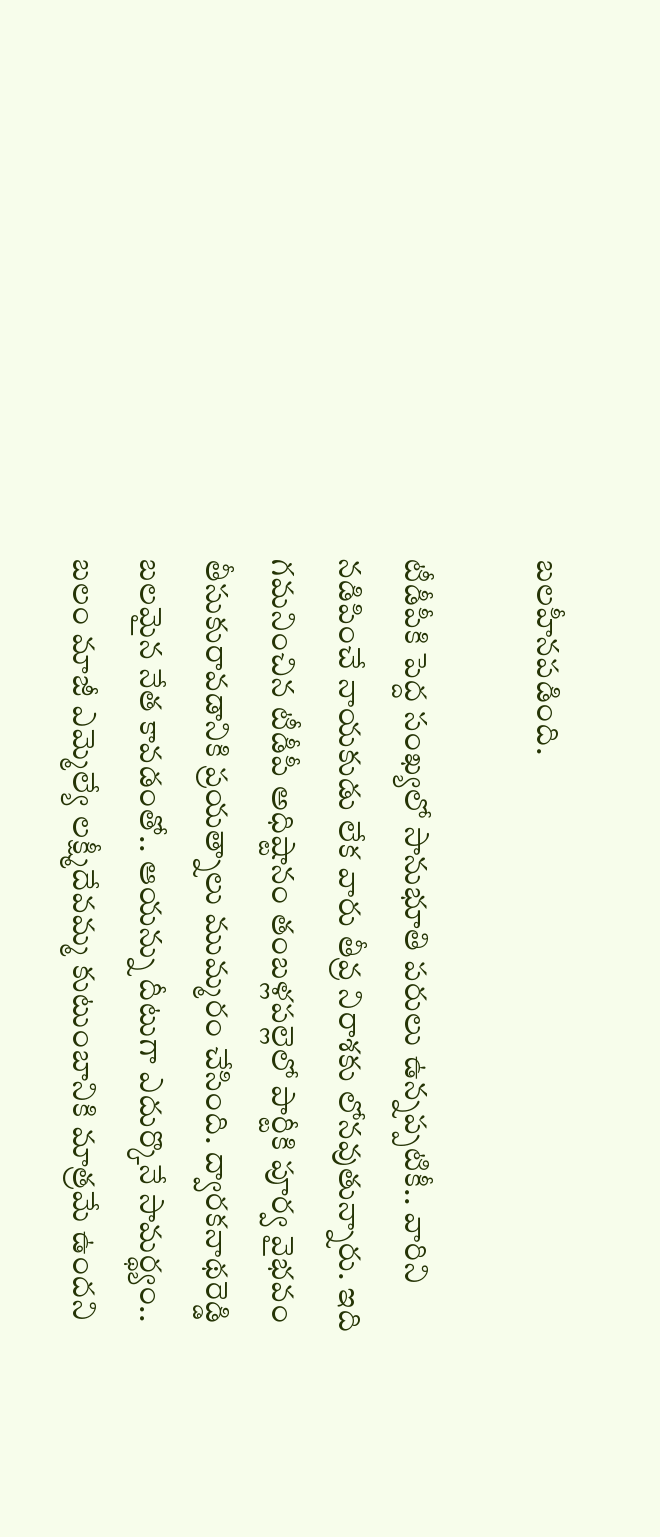బలహీనపడింది.

టీడీపీకి పెద్ద సంఖ్యలో సానుభూతి పరులు ఉన్నప్పటికీ.. వారిని నడిపించే నాయకుడు లేక వారు తీవ్ర నిరాశకు లోనవుతున్నారు. ఇది గమనించిన టీడీపీ అధిష్టానం తంబళ్లపల్లెలో పార్టీకి పూర్వ వైభవం తీసుకురావడానికి ప్రయత్నాలు ముమ్మరం చేసింది. ద్వారకనాథరెడ్డి బలమైన నేత కావడంతో.. ఆయన్ను దీటుగా ఎదుర్కొనే సామర్థ్యం.. బలం మాజీ ఎమ్మెల్యే లక్ష్మీదేవమ్మ కుటుంబానికి మాత్రమే ఉందని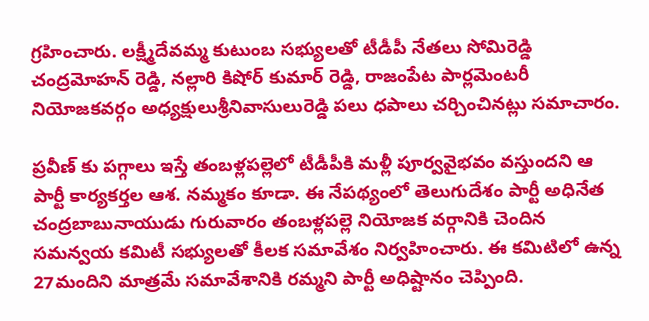గ్రహించారు. లక్ష్మీదేవమ్మ కుటుంబ సభ్యులతో టీడీపీ నేతలు సోమిరెడ్డి చంద్రమోహన్ రెడ్డి, నల్లారి కిషోర్ కుమార్ రెడ్డి, రాజంపేట పార్లమెంటరీ నియోజకవర్గం అధ్యక్షులుశ్రీనివాసులురెడ్డి పలు ధపాలు చర్చించినట్లు సమాచారం.

ప్రవీణ్ కు పగ్గాలు ఇస్తే తంబళ్లపల్లెలో టీడీపీకి మళ్లీ పూర్వవైభవం వస్తుందని ఆ పార్టీ కార్యకర్తల ఆశ. నమ్మకం కూడా. ఈ నేపథ్యంలో తెలుగుదేశం పార్టీ అధినేత చంద్రబాబునాయుడు గురువారం తంబళ్లపల్లె నియోజక వర్గానికి చెందిన సమన్వయ కమిటీ సభ్యులతో కీలక సమావేశం నిర్వహించారు. ఈ కమిటిలో ఉన్న 27మందిని మాత్రమే సమావేశానికి రమ్మని పార్టీ అధిష్టానం చెప్పింది.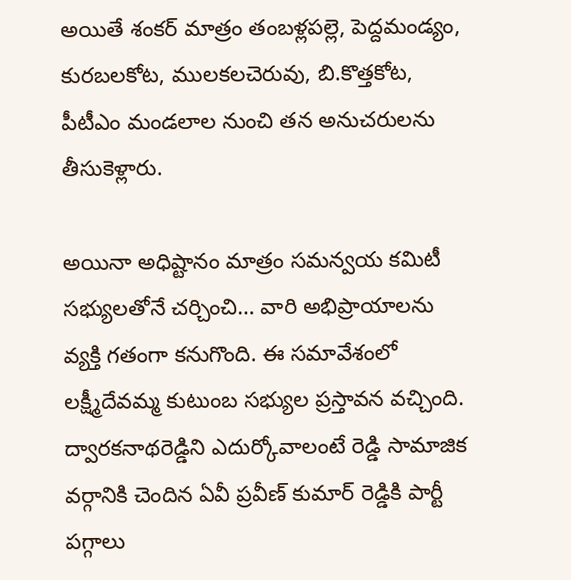అయితే శంకర్ మాత్రం తంబళ్లపల్లె, పెద్దమండ్యం, కురబలకోట, ములకలచెరువు, బి.కొత్తకోట, పీటీఎం మండలాల నుంచి తన అనుచరులను తీసుకెళ్లారు.

అయినా అధిష్టానం మాత్రం సమన్వయ కమిటీ సభ్యులతోనే చర్చించి… వారి అభిప్రాయాలను వ్యక్తి గతంగా కనుగొంది. ఈ సమావేశంలో లక్ష్మీదేవమ్మ కుటుంబ సభ్యుల ప్రస్తావన వచ్చింది. ద్వారకనాథరెడ్డిని ఎదుర్కోవాలంటే రెడ్డి సామాజిక వర్గానికి చెందిన ఏవీ ప్రవీణ్ కుమార్ రెడ్డికి పార్టీ పగ్గాలు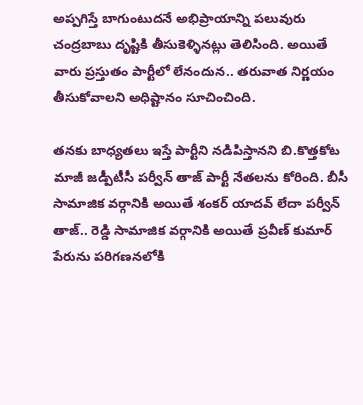అప్పగిస్తే బాగుంటుదనే అభిప్రాయాన్ని పలువురు చంద్రబాబు దృష్టికి తీసుకెళ్ళినట్లు తెలిసింది. అయితే వారు ప్రస్తుతం పార్టీలో లేనందున.. తరువాత నిర్ణయం తీసుకోవాలని అధిష్టానం సూచించింది.

తనకు బాధ్యతలు ఇస్తే పార్టీని నడిపిస్తానని బి.కొత్తకోట మాజీ జడ్పీటీసీ పర్వీన్ తాజ్ పార్టీ నేతలను కోరింది. బీసీ సామాజిక వర్గానికి అయితే శంకర్ యాదవ్ లేదా పర్వీన్ తాజ్.. రెడ్డి సామాజిక వర్గానికి అయితే ప్రవీణ్ కుమార్ పేరును పరిగణనలోకి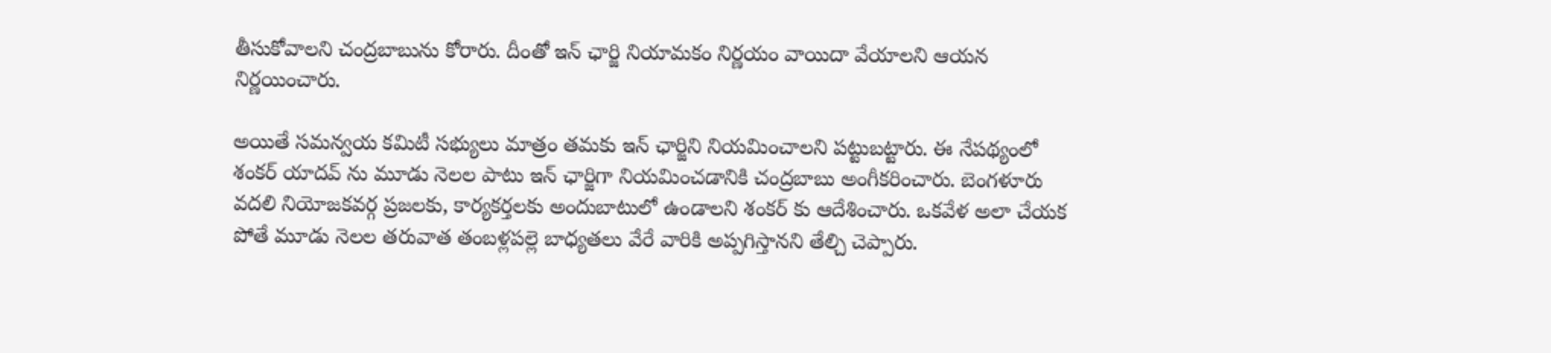తీసుకోవాలని చంద్రబాబును కోరారు. దీంతో ఇన్ ఛార్జి నియామకం నిర్ణయం వాయిదా వేయాలని ఆయన నిర్ణయించారు.

అయితే సమన్వయ కమిటీ సభ్యులు మాత్రం తమకు ఇన్ ఛార్జిని నియమించాలని పట్టుబట్టారు. ఈ నేపథ్యంలో శంకర్ యాదవ్ ను మూడు నెలల పాటు ఇన్ ఛార్జిగా నియమించడానికి చంద్రబాబు అంగీకరించారు. బెంగళూరు వదలి నియోజకవర్గ ప్రజలకు, కార్యకర్తలకు అందుబాటులో ఉండాలని శంకర్ కు ఆదేశించారు. ఒకవేళ అలా చేయక పోతే మూడు నెలల తరువాత తంబళ్లపల్లె బాధ్యతలు వేరే వారికి అప్పగిస్తానని తేల్చి చెప్పారు.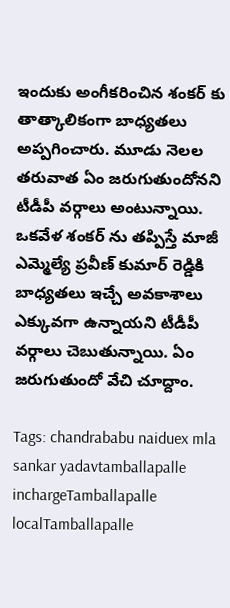ఇందుకు అంగీకరించిన శంకర్ కు తాత్కాలికంగా బాధ్యతలు అప్పగించారు. మూడు నెలల తరువాత ఏం జరుగుతుందోనని టీడీపీ వర్గాలు అంటున్నాయి. ఒకవేళ శంకర్ ను తప్పిస్తే మాజీ ఎమ్మెల్యే ప్రవీణ్ కుమార్ రెడ్డికి బాధ్యతలు ఇచ్చే అవకాశాలు ఎక్కువగా ఉన్నాయని టీడీపీ వర్గాలు చెబుతున్నాయి. ఏం జరుగుతుందో వేచి చూద్దాం.

Tags: chandrababu naiduex mla sankar yadavtamballapalle inchargeTamballapalle localTamballapalle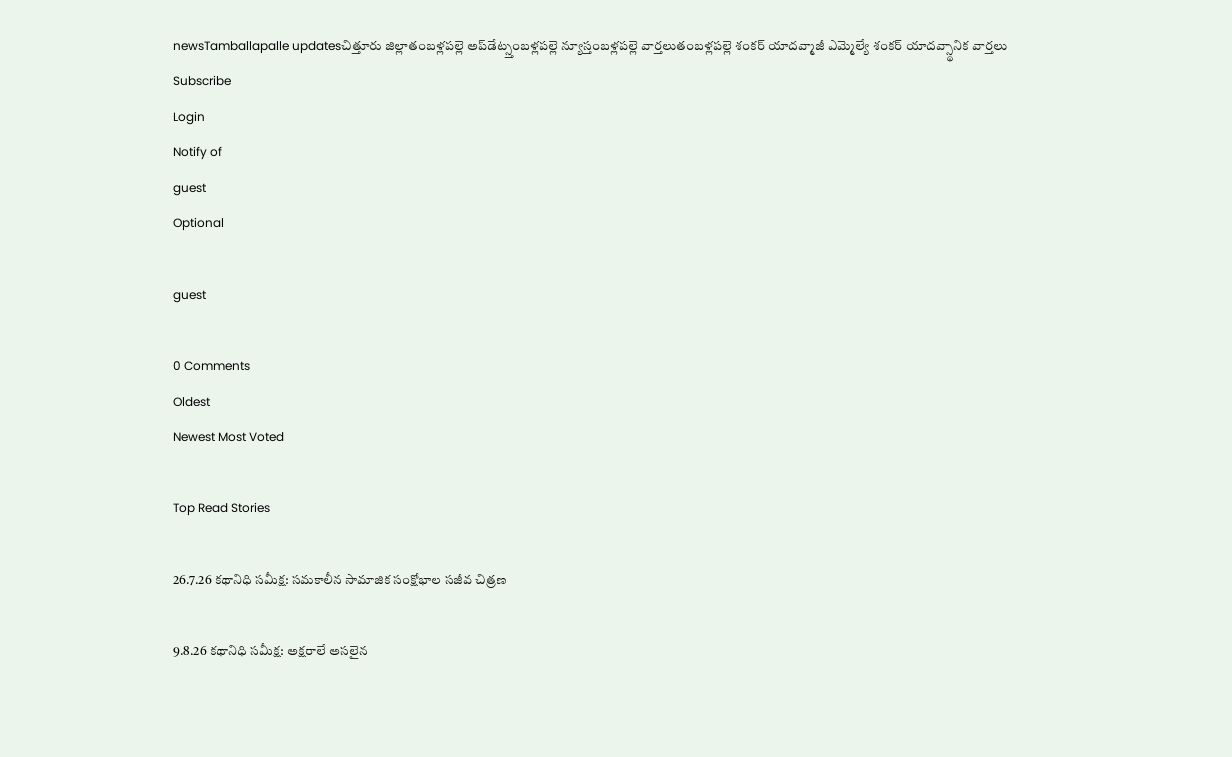newsTamballapalle updatesచిత్తూరు జిల్లాతంబళ్లపల్లె అప్‌డేట్స్తంబళ్లపల్లె న్యూస్తంబళ్లపల్లె వార్తలుతంబళ్లపల్లె శంకర్ యాదవ్మాజీ ఎమ్మెల్యే శంకర్ యాదవ్స్థానిక వార్తలు
Subscribe
Login
Notify of
guest
Optional

guest

0 Comments
Oldest
Newest Most Voted

Top Read Stories

26.7.26 కథానిధి సమీక్ష: సమకాలీన సామాజిక సంక్షోభాల సజీవ చిత్రణ

9.8.26 కథానిధి సమీక్ష: అక్షరాలే అసలైన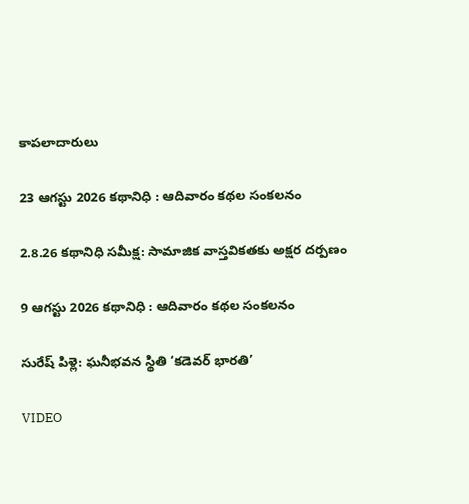కాపలాదారులు

23 ఆగస్టు 2026 కథానిధి : ఆదివారం కథల సంకలనం

2.8.26 కథానిధి సమీక్ష: సామాజిక వాస్తవికతకు అక్షర దర్పణం

9 ఆగస్టు 2026 కథానిధి : ఆదివారం కథల సంకలనం

సురేష్ పిళ్లె: ఘనీభవన స్థితి ‘కడెవర్ భారతి’

VIDEO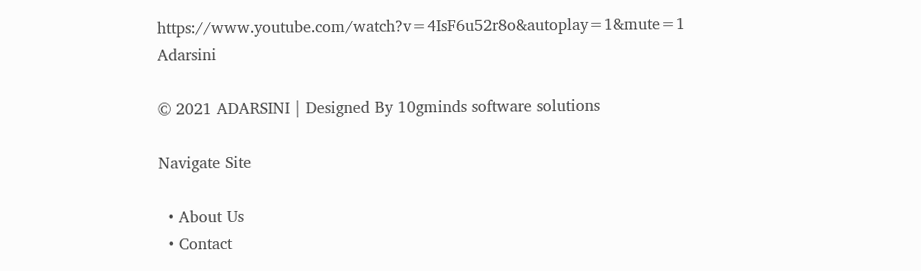https://www.youtube.com/watch?v=4IsF6u52r8o&autoplay=1&mute=1
Adarsini

© 2021 ADARSINI | Designed By 10gminds software solutions

Navigate Site

  • About Us
  • Contact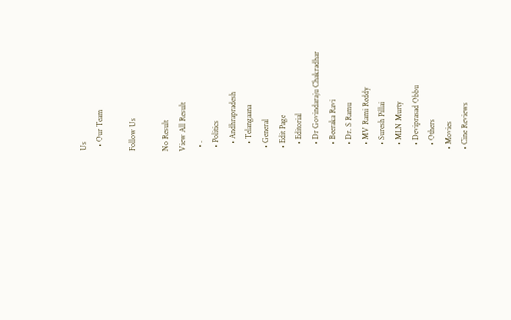Us
  • Our Team

Follow Us

No Result
View All Result
  • .
  • Politics
    • Andhrapradesh
    • Telangaana
  • General
  • Edit Page
    • Editorial
    • Dr Govindaraju Chakradhar
    • Beeraka Ravi
    • Dr. S Ramu
    • MV Rami Reddy
    • Suresh Pillai
    • MLN Murty
    • Deviprasad Obbu
    • Others
  • Movies
  • Cine Reviews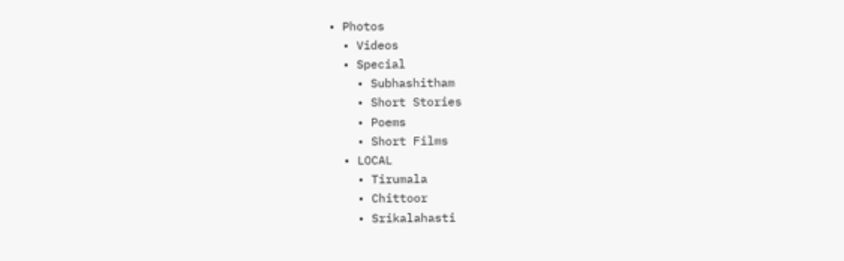• Photos
  • Videos
  • Special
    • Subhashitham
    • Short Stories
    • Poems
    • Short Films
  • LOCAL
    • Tirumala
    • Chittoor
    • Srikalahasti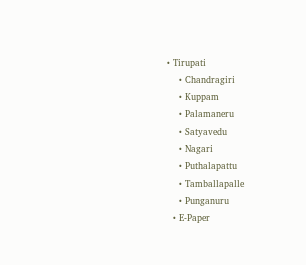• Tirupati
    • Chandragiri
    • Kuppam
    • Palamaneru
    • Satyavedu
    • Nagari
    • Puthalapattu
    • Tamballapalle
    • Punganuru
  • E-Paper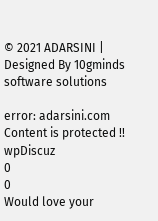© 2021 ADARSINI | Designed By 10gminds software solutions

error: adarsini.com Content is protected !!
wpDiscuz
0
0
Would love your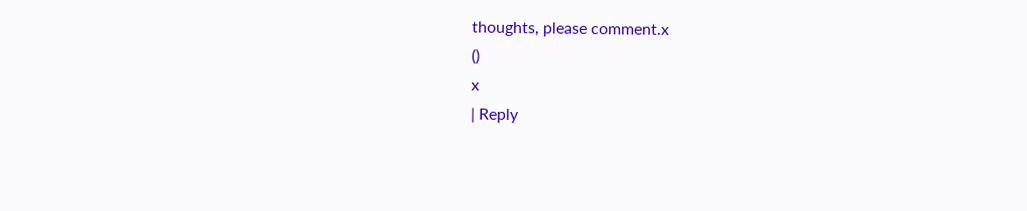thoughts, please comment.x
()
x
| Reply